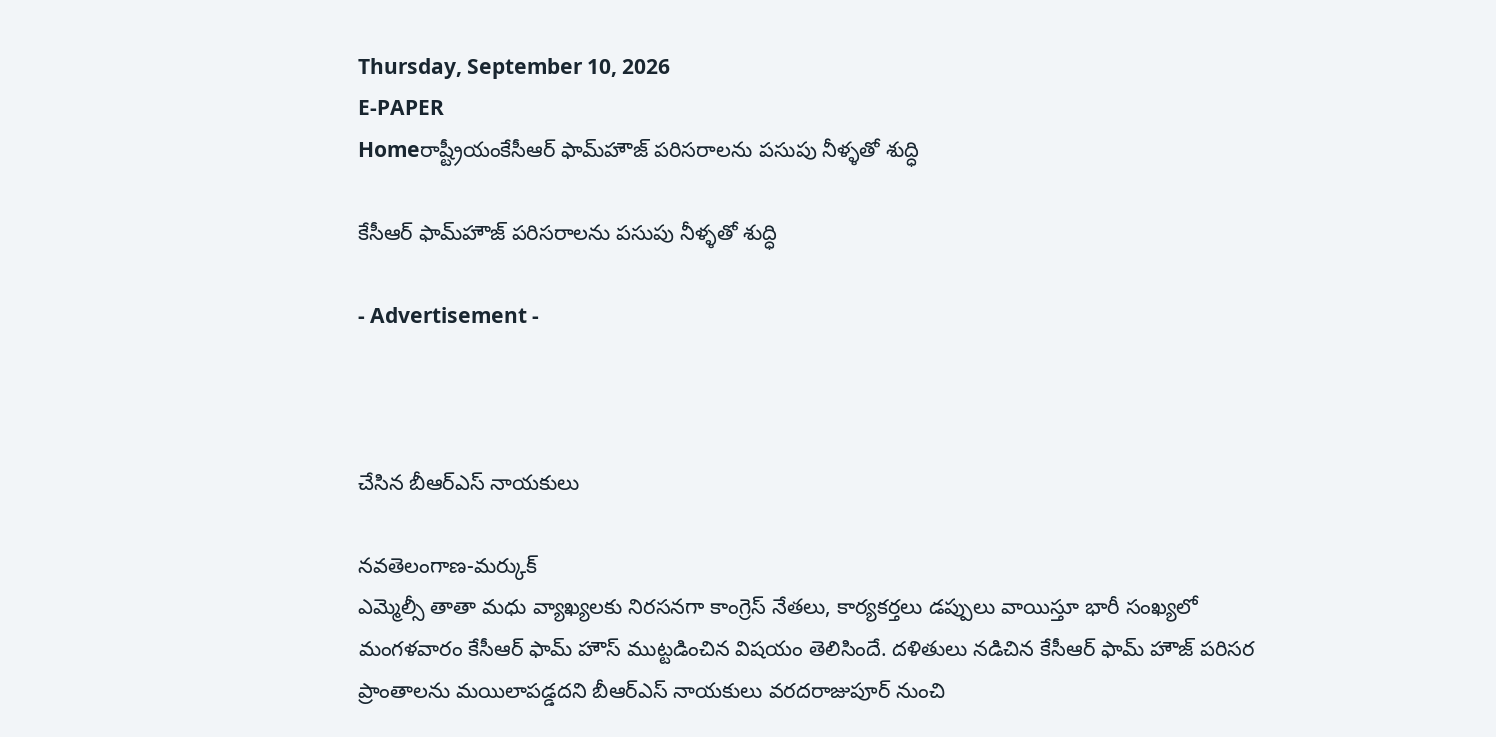Thursday, September 10, 2026
E-PAPER
Homeరాష్ట్రీయంకేసీఆర్ ఫామ్‌హౌజ్ పరిసరాలను పసుపు నీళ్ళతో శుద్ధి

కేసీఆర్ ఫామ్‌హౌజ్ పరిసరాలను పసుపు నీళ్ళతో శుద్ధి

- Advertisement -



చేసిన బీఆర్‌ఎస్ నాయకులు

నవతెలంగాణ-మర్కుక్
ఎమ్మెల్సీ తాతా మధు వ్యాఖ్యలకు నిరసనగా కాంగ్రెస్ నేతలు, కార్యకర్తలు డప్పులు వాయిస్తూ భారీ సంఖ్యలో మంగళవారం ‌కేసీఆర్‌ ఫామ్ హౌస్ ముట్టడించిన విషయం తెలిసిందే. దళితులు నడిచిన కేసీఆర్ ఫామ్‌ హౌజ్ పరిసర ప్రాంతాలను మయిలాపడ్డదని బీఆర్‌ఎస్ నాయకులు వరదరాజుపూర్ నుం‌చి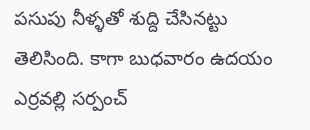పసుపు నీళ్ళతో శుద్ది చేసినట్టు తెలిసింది. కాగా బుధవారం ఉదయం ఎర్రవల్లి సర్పంచ్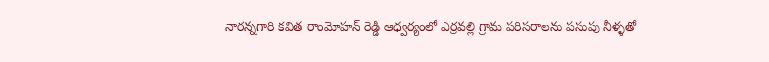నారన్నగారి కవిత రాంమోహన్ రెడ్డి ఆధ్వర్యంలో ఎర్రవల్లి గ్రామ పరిసరాలను పసుపు నీళ్ళతో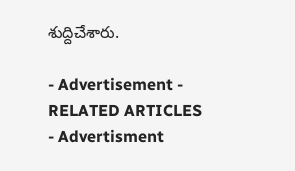శుద్దిచేశారు.

- Advertisement -
RELATED ARTICLES
- Advertisment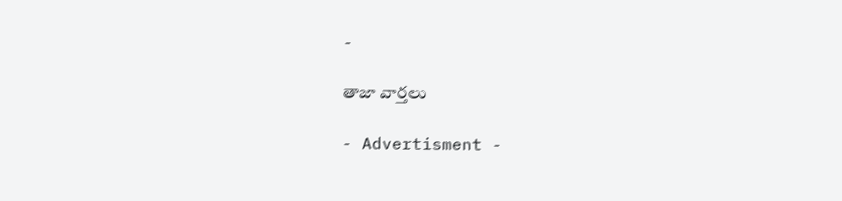-

తాజా వార్తలు

- Advertisment -